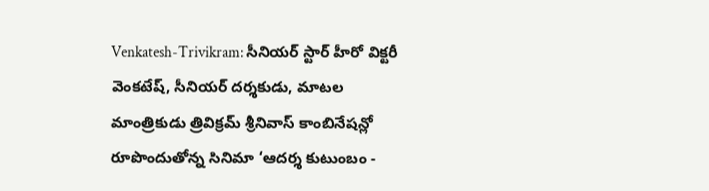Venkatesh-Trivikram: సీనియర్ స్టార్ హీరో విక్టరీ వెంకటేష్, సీనియర్ దర్శకుడు, మాటల మాంత్రికుడు త్రివిక్రమ్ శ్రీనివాస్ కాంబినేషన్లో రూపొందుతోన్న సినిమా ‘ఆదర్శ కుటుంబం -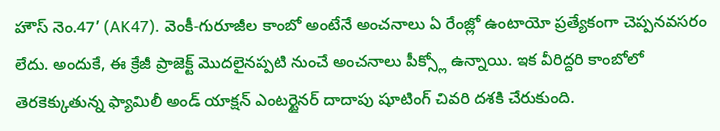హౌస్ నెం.47’ (AK47). వెంకీ-గురూజీల కాంబో అంటేనే అంచనాలు ఏ రేంజ్లో ఉంటాయో ప్రత్యేకంగా చెప్పనవసరం లేదు. అందుకే, ఈ క్రేజీ ప్రాజెక్ట్ మొదలైనప్పటి నుంచే అంచనాలు పీక్స్లో ఉన్నాయి. ఇక వీరిద్దరి కాంబోలో తెరకెక్కుతున్న ఫ్యామిలీ అండ్ యాక్షన్ ఎంటర్టైనర్ దాదాపు షూటింగ్ చివరి దశకి చేరుకుంది.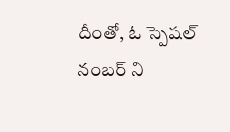దీంతో, ఓ స్పెషల్ నంబర్ ని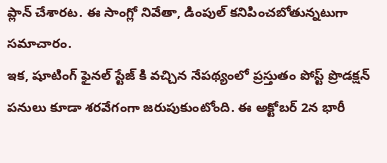ప్లాన్ చేశారట. ఈ సాంగ్లో నివేతా, డింపుల్ కనిపించబోతున్నటుగా సమాచారం.
ఇక, షూటింగ్ ఫైనల్ స్టేజ్ కి వచ్చిన నేపథ్యంలో ప్రస్తుతం పోస్ట్ ప్రొడక్షన్ పనులు కూడా శరవేగంగా జరుపుకుంటోంది. ఈ అక్టోబర్ 2న భారీ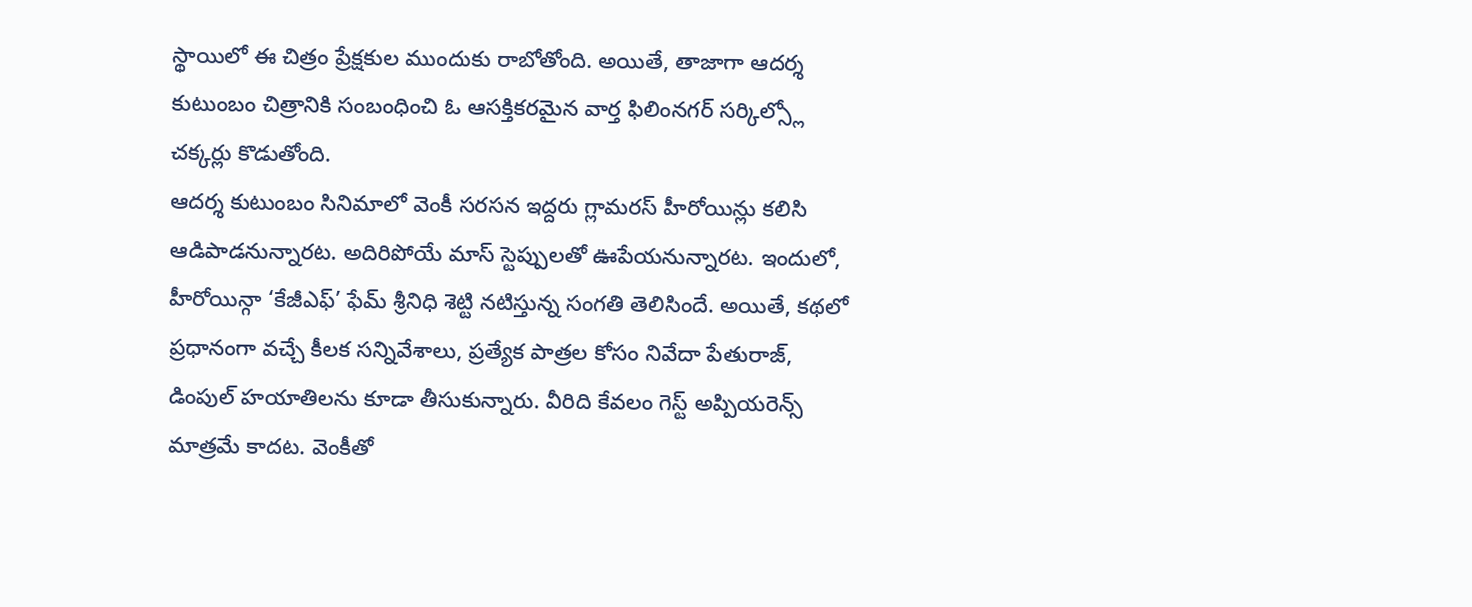స్థాయిలో ఈ చిత్రం ప్రేక్షకుల ముందుకు రాబోతోంది. అయితే, తాజాగా ఆదర్శ కుటుంబం చిత్రానికి సంబంధించి ఓ ఆసక్తికరమైన వార్త ఫిలింనగర్ సర్కిల్స్లో చక్కర్లు కొడుతోంది.
ఆదర్శ కుటుంబం సినిమాలో వెంకీ సరసన ఇద్దరు గ్లామరస్ హీరోయిన్లు కలిసి ఆడిపాడనున్నారట. అదిరిపోయే మాస్ స్టెప్పులతో ఊపేయనున్నారట. ఇందులో, హీరోయిన్గా ‘కేజీఎఫ్’ ఫేమ్ శ్రీనిధి శెట్టి నటిస్తున్న సంగతి తెలిసిందే. అయితే, కథలో ప్రధానంగా వచ్చే కీలక సన్నివేశాలు, ప్రత్యేక పాత్రల కోసం నివేదా పేతురాజ్, డింపుల్ హయాతిలను కూడా తీసుకున్నారు. వీరిది కేవలం గెస్ట్ అప్పియరెన్స్ మాత్రమే కాదట. వెంకీతో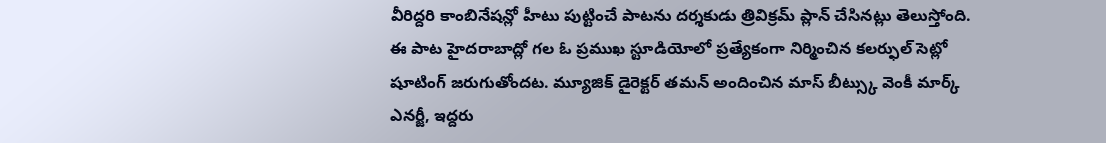వీరిద్దరి కాంబినేషన్లో హీటు పుట్టించే పాటను దర్శకుడు త్రివిక్రమ్ ప్లాన్ చేసినట్లు తెలుస్తోంది.
ఈ పాట హైదరాబాద్లో గల ఓ ప్రముఖ స్టూడియోలో ప్రత్యేకంగా నిర్మించిన కలర్ఫుల్ సెట్లో షూటింగ్ జరుగుతోందట. మ్యూజిక్ డైరెక్టర్ తమన్ అందించిన మాస్ బీట్స్కు వెంకీ మార్క్ ఎనర్జీ, ఇద్దరు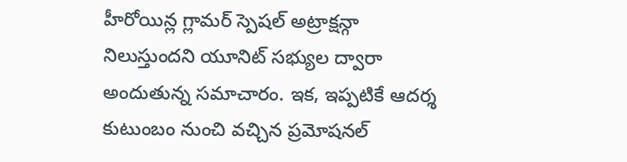హీరోయిన్ల గ్లామర్ స్పెషల్ అట్రాక్షన్గా నిలుస్తుందని యూనిట్ సభ్యుల ద్వారా అందుతున్న సమాచారం. ఇక, ఇప్పటికే ఆదర్శ కుటుంబం నుంచి వచ్చిన ప్రమోషనల్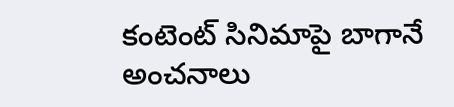కంటెంట్ సినిమాపై బాగానే అంచనాలు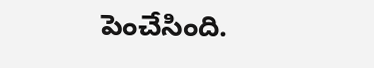పెంచేసింది.